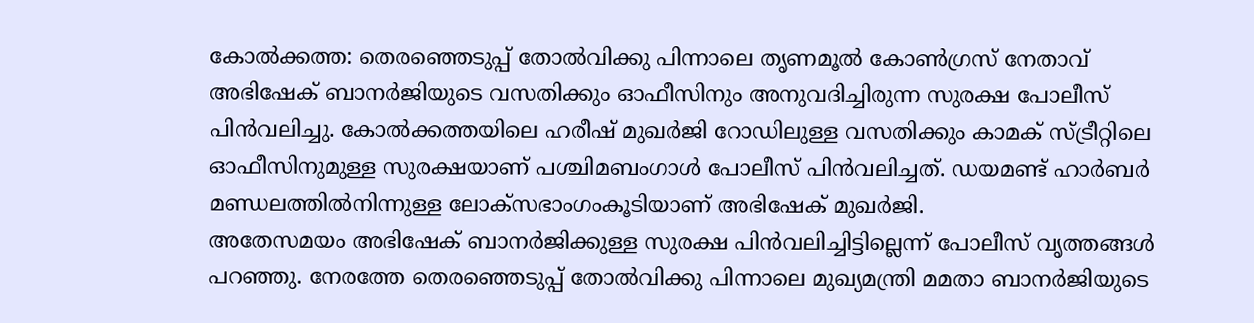കോൽക്കത്ത: തെരഞ്ഞെടുപ്പ് തോൽവിക്കു പിന്നാലെ തൃണമൂൽ കോൺഗ്രസ് നേതാവ് അഭിഷേക് ബാനർജിയുടെ വസതിക്കും ഓഫീസിനും അനുവദിച്ചിരുന്ന സുരക്ഷ പോലീസ് പിൻവലിച്ചു. കോൽക്കത്തയിലെ ഹരീഷ് മുഖർജി റോഡിലുള്ള വസതിക്കും കാമക് സ്ട്രീറ്റിലെ ഓഫീസിനുമുള്ള സുരക്ഷയാണ് പശ്ചിമബംഗാൾ പോലീസ് പിൻവലിച്ചത്. ഡയമണ്ട് ഹാർബർ മണ്ഡലത്തിൽനിന്നുള്ള ലോക്സഭാംഗംകൂടിയാണ് അഭിഷേക് മുഖർജി.
അതേസമയം അഭിഷേക് ബാനർജിക്കുള്ള സുരക്ഷ പിൻവലിച്ചിട്ടില്ലെന്ന് പോലീസ് വൃത്തങ്ങൾ പറഞ്ഞു. നേരത്തേ തെരഞ്ഞെടുപ്പ് തോൽവിക്കു പിന്നാലെ മുഖ്യമന്ത്രി മമതാ ബാനർജിയുടെ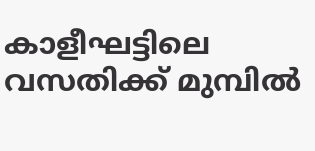കാളീഘട്ടിലെ വസതിക്ക് മുമ്പിൽ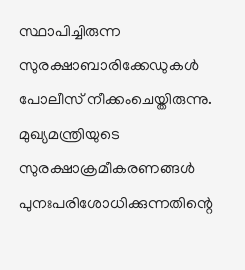സ്ഥാപിച്ചിരുന്ന സുരക്ഷാബാരിക്കേഡുകൾ പോലീസ് നീക്കംചെയ്തിരുന്നു. മുഖ്യമന്ത്രിയുടെ സുരക്ഷാക്രമീകരണങ്ങൾ പുനഃപരിശോധിക്കുന്നതിന്റെ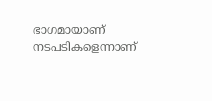ഭാഗമായാണ് നടപടികളെന്നാണ്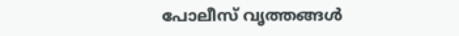പോലീസ് വൃത്തങ്ങൾ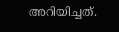അറിയിച്ചത്.